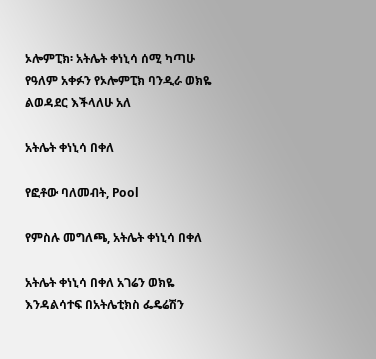ኦሎምፒክ፡ አትሌት ቀነኒሳ ሰሚ ካጣሁ የዓለም አቀፉን የኦሎምፒክ ባንዲራ ወክዬ ልወዳደር እችላለሁ አለ

አትሌት ቀነኒሳ በቀለ

የፎቶው ባለመብት, Pool

የምስሉ መግለጫ, አትሌት ቀነኒሳ በቀለ

አትሌት ቀነኒሳ በቀለ አገሬን ወክዬ እንዳልሳተፍ በአትሌቲክስ ፌዴሬሽን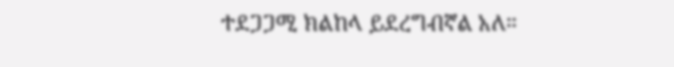ተደጋጋሚ ክልከላ ይደረግብኛል አለ።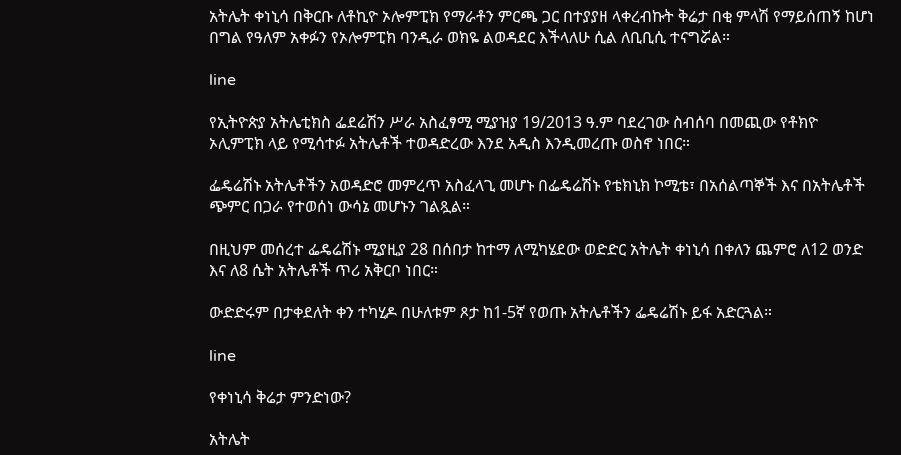አትሌት ቀነኒሳ በቅርቡ ለቶኪዮ ኦሎምፒክ የማራቶን ምርጫ ጋር በተያያዘ ላቀረብኩት ቅሬታ በቂ ምላሽ የማይሰጠኝ ከሆነ በግል የዓለም አቀፉን የኦሎምፒክ ባንዲራ ወክዬ ልወዳደር እችላለሁ ሲል ለቢቢሲ ተናግሯል።

line

የኢትዮጵያ አትሌቲክስ ፌደሬሽን ሥራ አስፈፃሚ ሚያዝያ 19/2013 ዓ.ም ባደረገው ስብሰባ በመጪው የቶክዮ ኦሊምፒክ ላይ የሚሳተፉ አትሌቶች ተወዳድረው እንደ አዲስ እንዲመረጡ ወስኖ ነበር።

ፌዴሬሽኑ አትሌቶችን አወዳድሮ መምረጥ አስፈላጊ መሆኑ በፌዴሬሽኑ የቴክኒክ ኮሚቴ፣ በአሰልጣኞች እና በአትሌቶች ጭምር በጋራ የተወሰነ ውሳኔ መሆኑን ገልጿል።

በዚህም መሰረተ ፌዴሬሽኑ ሚያዚያ 28 በሰበታ ከተማ ለሚካሄደው ወድድር አትሌት ቀነኒሳ በቀለን ጨምሮ ለ12 ወንድ እና ለ8 ሴት አትሌቶች ጥሪ አቅርቦ ነበር።

ውድድሩም በታቀደለት ቀን ተካሂዶ በሁለቱም ጾታ ከ1-5ኛ የወጡ አትሌቶችን ፌዴሬሽኑ ይፋ አድርጓል።

line

የቀነኒሳ ቅሬታ ምንድነው?

አትሌት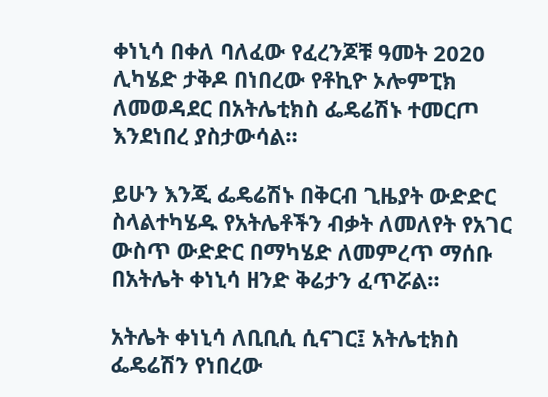ቀነኒሳ በቀለ ባለፈው የፈረንጆቹ ዓመት 2020 ሊካሄድ ታቅዶ በነበረው የቶኪዮ ኦሎምፒክ ለመወዳደር በአትሌቲክስ ፌዴሬሽኑ ተመርጦ እንደነበረ ያስታውሳል።

ይሁን እንጂ ፌዴሬሽኑ በቅርብ ጊዜያት ውድድር ስላልተካሄዱ የአትሌቶችን ብቃት ለመለየት የአገር ውስጥ ውድድር በማካሄድ ለመምረጥ ማሰቡ በአትሌት ቀነኒሳ ዘንድ ቅሬታን ፈጥሯል።

አትሌት ቀነኒሳ ለቢቢሲ ሲናገር፤ አትሌቲክስ ፌዴሬሽን የነበረው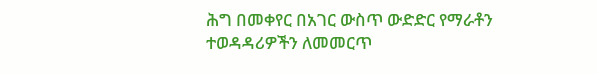ሕግ በመቀየር በአገር ውስጥ ውድድር የማራቶን ተወዳዳሪዎችን ለመመርጥ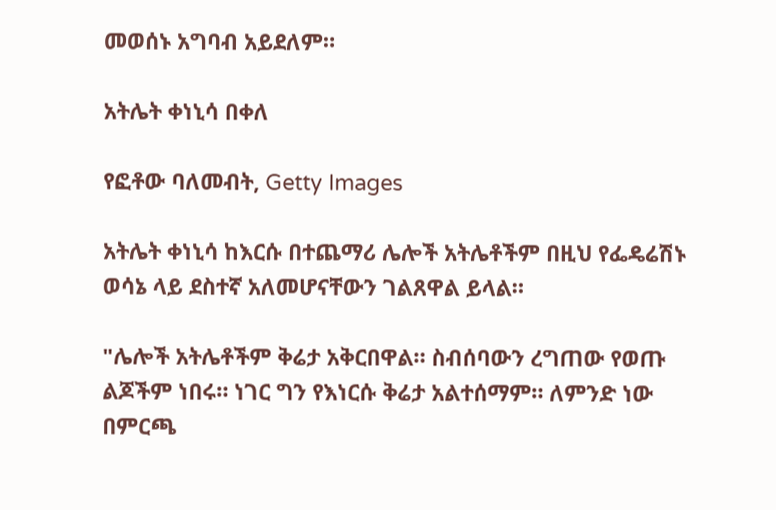መወሰኑ አግባብ አይደለም።

አትሌት ቀነኒሳ በቀለ

የፎቶው ባለመብት, Getty Images

አትሌት ቀነኒሳ ከእርሱ በተጨማሪ ሌሎች አትሌቶችም በዚህ የፌዴሬሽኑ ወሳኔ ላይ ደስተኛ አለመሆናቸውን ገልጸዋል ይላል።

"ሌሎች አትሌቶችም ቅሬታ አቅርበዋል። ስብሰባውን ረግጠው የወጡ ልጆችም ነበሩ። ነገር ግን የእነርሱ ቅሬታ አልተሰማም። ለምንድ ነው በምርጫ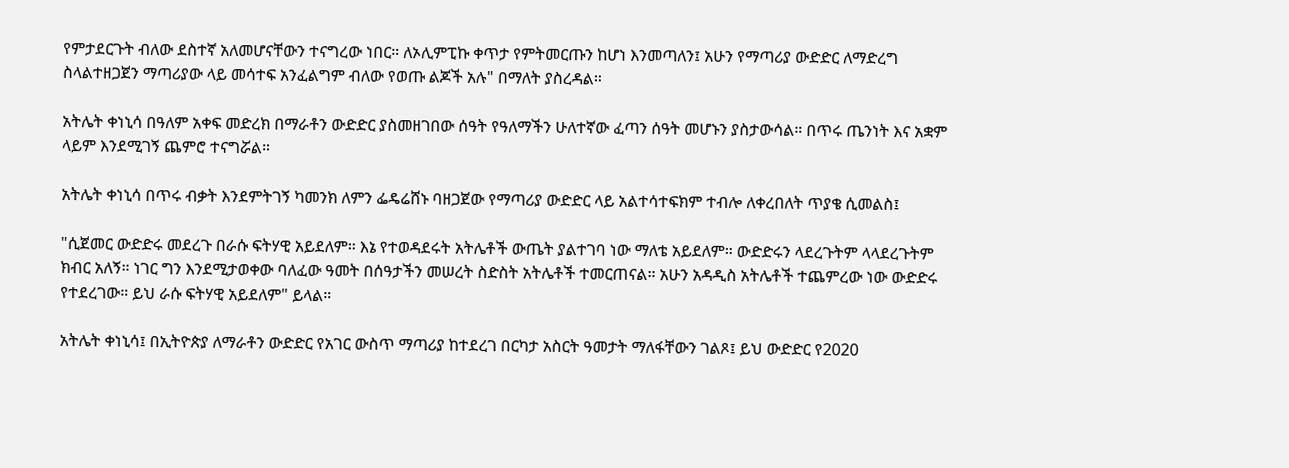የምታደርጉት ብለው ደስተኛ አለመሆናቸውን ተናግረው ነበር። ለኦሊምፒኩ ቀጥታ የምትመርጡን ከሆነ እንመጣለን፤ አሁን የማጣሪያ ውድድር ለማድረግ ስላልተዘጋጀን ማጣሪያው ላይ መሳተፍ አንፈልግም ብለው የወጡ ልጆች አሉ" በማለት ያስረዳል።

አትሌት ቀነኒሳ በዓለም አቀፍ መድረክ በማራቶን ውድድር ያስመዘገበው ሰዓት የዓለማችን ሁለተኛው ፈጣን ሰዓት መሆኑን ያስታውሳል። በጥሩ ጤንነት እና አቋም ላይም እንደሚገኝ ጨምሮ ተናግሯል።

አትሌት ቀነኒሳ በጥሩ ብቃት እንደምትገኝ ካመንክ ለምን ፌዴሬሸኑ ባዘጋጀው የማጣሪያ ውድድር ላይ አልተሳተፍክም ተብሎ ለቀረበለት ጥያቄ ሲመልስ፤

"ሲጀመር ውድድሩ መደረጉ በራሱ ፍትሃዊ አይደለም። እኔ የተወዳደሩት አትሌቶች ውጤት ያልተገባ ነው ማለቴ አይደለም። ውድድሩን ላደረጉትም ላላደረጉትም ክብር አለኝ። ነገር ግን እንደሚታወቀው ባለፈው ዓመት በሰዓታችን መሠረት ስድስት አትሌቶች ተመርጠናል። አሁን አዳዲስ አትሌቶች ተጨምረው ነው ውድድሩ የተደረገው። ይህ ራሱ ፍትሃዊ አይደለም" ይላል።

አትሌት ቀነኒሳ፤ በኢትዮጵያ ለማራቶን ውድድር የአገር ውስጥ ማጣሪያ ከተደረገ በርካታ አስርት ዓመታት ማለፋቸውን ገልጾ፤ ይህ ውድድር የ2020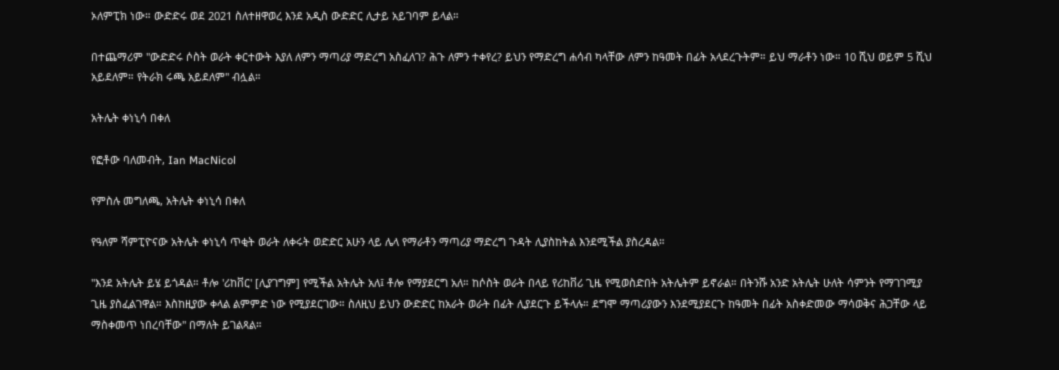ኦለምፒክ ነው። ውድድሩ ወደ 2021 ስለተዘዋወረ እንደ አዲስ ውድድር ሊታይ አይገባም ይላል።

በተጨማሪም "ውድድሩ ሶስት ወራት ቀርተውት እያለ ለምን ማጣሪያ ማድረግ አስፈለገ? ሕጉ ለምን ተቀየረ? ይህን የማድረግ ሐሳብ ካላቸው ለምን ከዓመት በፊት አላደረጉትም። ይህ ማራቶን ነው። 10 ሺህ ወይም 5 ሺህ አይደለም። የትራክ ሩጫ አይደለም" ብሏል።

አትሌት ቀነኒሳ በቀለ

የፎቶው ባለመብት, Ian MacNicol

የምስሉ መግለጫ, አትሌት ቀነኒሳ በቀለ

የዓለም ሻምፒዮናው አትሌት ቀነኒሳ ጥቂት ወራት ለቀሩት ወድድር አሁን ላይ ሌላ የማራቶን ማጣሪያ ማድረግ ጉዳት ሊያስከትል እንደሚችል ያስረዳል።

"እንደ አትሌት ይሄ ይጎዳል። ቶሎ 'ሪከቨር' [ሊያገግም] የሚችል አትሌት አለ፤ ቶሎ የማያደርግ አለ። ከሶስት ወራት በላይ የሪከቨሪ ጊዜ የሚወስድበት አትሌትም ይኖራል። በትንሹ አንድ አትሌት ሁለት ሳምንት የማገገሚያ ጊዜ ያስፈልገዋል። እስከዚያው ቀላል ልምምድ ነው የሚያደርገው። ስለዚህ ይህን ውድድር ከአራት ወራት በፊት ሊያደርጉ ይችላሉ። ደግሞ ማጣሪያውን እንደሚያደርጉ ከዓመት በፊት አስቀድመው ማሳወቅና ሕጋቸው ላይ ማስቀመጥ ነበረባቸው" በማለት ይገልጻል።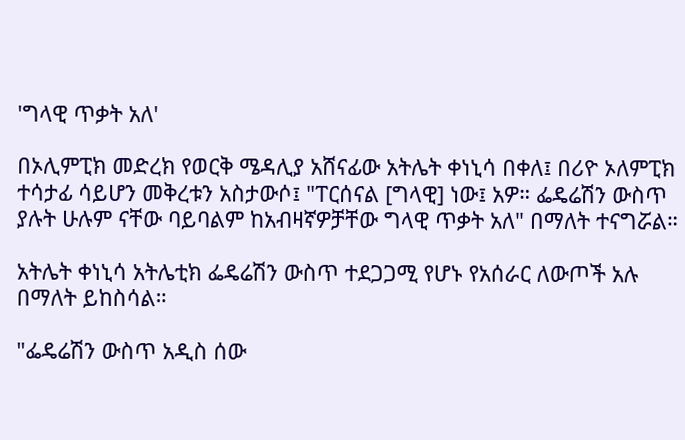'ግላዊ ጥቃት አለ'

በኦሊምፒክ መድረክ የወርቅ ሜዳሊያ አሸናፊው አትሌት ቀነኒሳ በቀለ፤ በሪዮ ኦለምፒክ ተሳታፊ ሳይሆን መቅረቱን አስታውሶ፤ "ፐርሰናል [ግላዊ] ነው፤ አዎ። ፌዴሬሽን ውስጥ ያሉት ሁሉም ናቸው ባይባልም ከአብዛኛዎቻቸው ግላዊ ጥቃት አለ" በማለት ተናግሯል።

አትሌት ቀነኒሳ አትሌቲክ ፌዴሬሽን ውስጥ ተደጋጋሚ የሆኑ የአሰራር ለውጦች አሉ በማለት ይከስሳል።

"ፌዴሬሽን ውስጥ አዲስ ሰው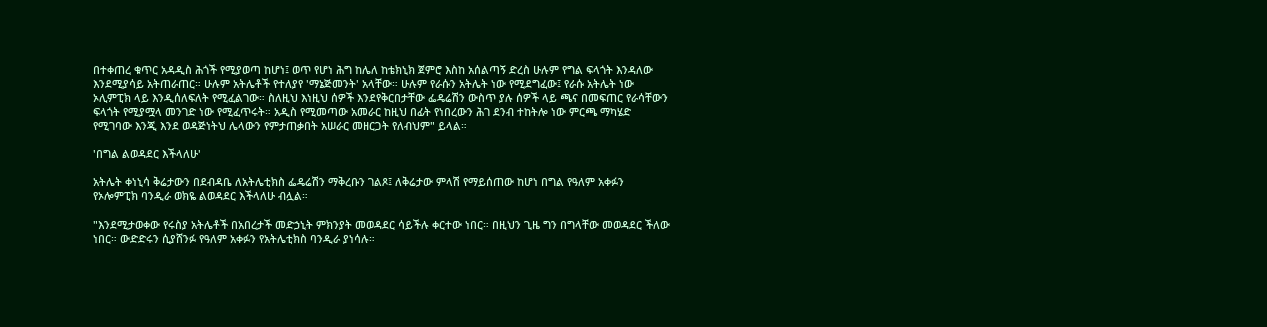በተቀጠረ ቁጥር አዳዲስ ሕጎች የሚያወጣ ከሆነ፤ ወጥ የሆነ ሕግ ከሌለ ከቴክኒክ ጀምሮ እስከ አሰልጣኝ ድረስ ሁሉም የግል ፍላጎት እንዳለው እንደሚያሳይ አትጠራጠር። ሁሉም አትሌቶች የተለያየ 'ማኔጅመንት' አላቸው። ሁሉም የራሱን አትሌት ነው የሚደግፈው፤ የራሱ አትሌት ነው ኦሊምፒክ ላይ እንዲሰለፍለት የሚፈልገው። ስለዚህ እነዚህ ሰዎች እንደየቅርበታቸው ፌዴሬሽን ውስጥ ያሉ ሰዎች ላይ ጫና በመፍጠር የራሳቸውን ፍላጎት የሚያሟላ መንገድ ነው የሚፈጥሩት። አዲስ የሚመጣው አመራር ከዚህ በፊት የነበረውን ሕገ ደንብ ተከትሎ ነው ምርጫ ማካሄድ የሚገባው እንጂ እንደ ወዳጅነትህ ሌላውን የምታጠቃበት አሠራር መዘርጋት የለብህም" ይላል።

'በግል ልወዳደር እችላለሁ'

አትሌት ቀነኒሳ ቅሬታውን በደብዳቤ ለአትሌቲክስ ፌዴሬሽን ማቅረቡን ገልጾ፤ ለቅሬታው ምላሽ የማይሰጠው ከሆነ በግል የዓለም አቀፉን የኦሎምፒክ ባንዲራ ወክዬ ልወዳደር እችላለሁ ብሏል።

"እንደሚታወቀው የሩስያ አትሌቶች በአበረታች መድኃኒት ምክንያት መወዳደር ሳይችሉ ቀርተው ነበር። በዚህን ጊዜ ግን በግላቸው መወዳደር ችለው ነበር። ውድድሩን ሲያሸንፉ የዓለም አቀፉን የአትሌቲክስ ባንዲራ ያነሳሉ።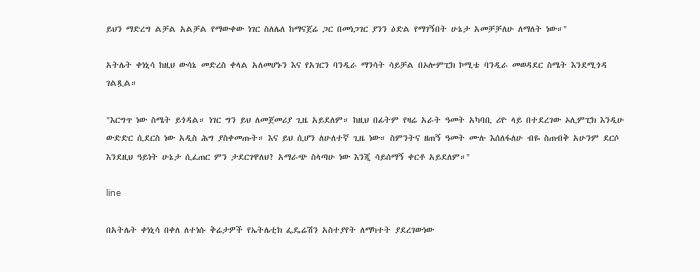ይህን ማድረግ ልቻል አልቻል የማውቀው ነገር ስለሌለ ከማናጀሬ ጋር በመነጋገር ያንን ዕድል የማገኝበት ሁኔታ አመቻቻለሁ ለማለት ነው።"

አትሌት ቀነኒሳ ከዚህ ውሳኔ መድረስ ቀላል አለመሆኑን እና የአገርን ባንዲራ ማንሳት ሳይቻል በኦሎምፒክ ኮሚቴ ባንዲራ መወዳደር ስሜት እንደሚጎዳ ገልጿል።

"እርግጥ ነው ስሜት ይጎዳል። ነገር ግን ይህ ለመጀመሪያ ጊዜ አይደለም። ከዚህ በፊትም የዛሬ አራት ዓመት አካባቢ ሪዮ ላይ በተደረገው ኦሊምፒክ እንዲሁ ውድድር ሲደርስ ነው አዲስ ሕግ ያስቀመጡት። እና ይህ ሲሆን ለሁለተኛ ጊዜ ነው። ስምንትና ዘጠኝ ዓመት ሙሉ እሰለፋለሁ ብዬ ስጠብቅ አሁንም ደርሶ እንደዚህ ዓይነት ሁኔታ ሲፈጠር ምን ታደርገዋለህ? አማራጭ ስላጣሁ ነው እንጂ ሳይሰማኝ ቀርቶ አይደለም።"

line

በአትሌት ቀነኒሳ በቀለ ለተነሱ ቅሬታዎች የኤትሌቲክ ፌዴሬሽን አስተያየት ለማካተት ያደረገውነው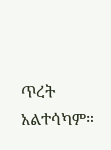ጥረት አልተሳካም።